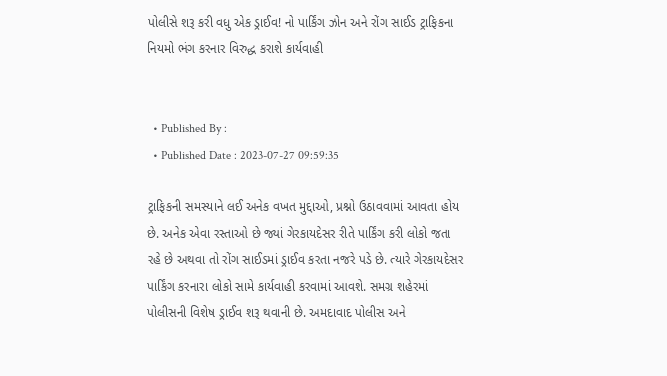પોલીસે શરૂ કરી વધુ એક ડ્રાઈવ! નો પાર્કિંગ ઝોન અને રોંગ સાઈડ ટ્રાફિકના નિયમો ભંગ કરનાર વિરુદ્ધ કરાશે કાર્યવાહી


  • Published By :
  • Published Date : 2023-07-27 09:59:35

ટ્રાફિકની સમસ્યાને લઈ અનેક વખત મુદ્દાઓ, પ્રશ્નો ઉઠાવવામાં આવતા હોય છે. અનેક એવા રસ્તાઓ છે જ્યાં ગેરકાયદેસર રીતે પાર્કિંગ કરી લોકો જતા રહે છે અથવા તો રોંગ સાઈડમાં ડ્રાઈવ કરતા નજરે પડે છે. ત્યારે ગેરકાયદેસર પાર્કિંગ કરનારા લોકો સામે કાર્યવાહી કરવામાં આવશે. સમગ્ર શહેરમાં પોલીસની વિશેષ ડ્રાઈવ શરૂ થવાની છે. અમદાવાદ પોલીસ અને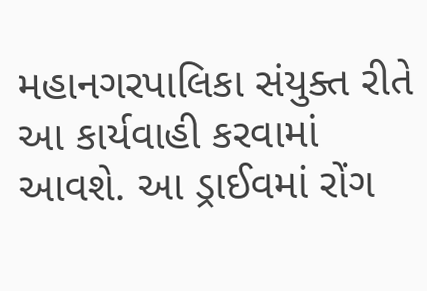મહાનગરપાલિકા સંયુક્ત રીતે આ કાર્યવાહી કરવામાં આવશે. આ ડ્રાઈવમાં રોંગ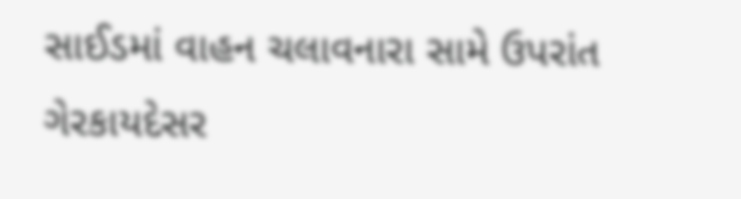સાઈડમાં વાહન ચલાવનારા સામે ઉપરાંત ગેરકાયદેસર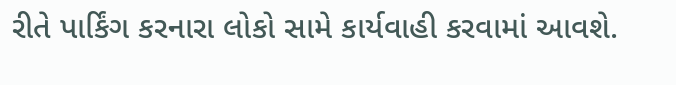રીતે પાર્કિંગ કરનારા લોકો સામે કાર્યવાહી કરવામાં આવશે.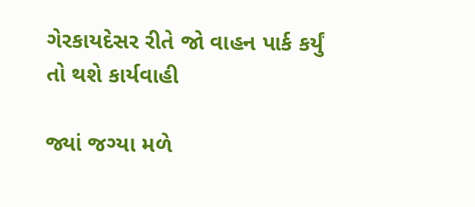ગેરકાયદેસર રીતે જો વાહન પાર્ક કર્યું તો થશે કાર્યવાહી

જ્યાં જગ્યા મળે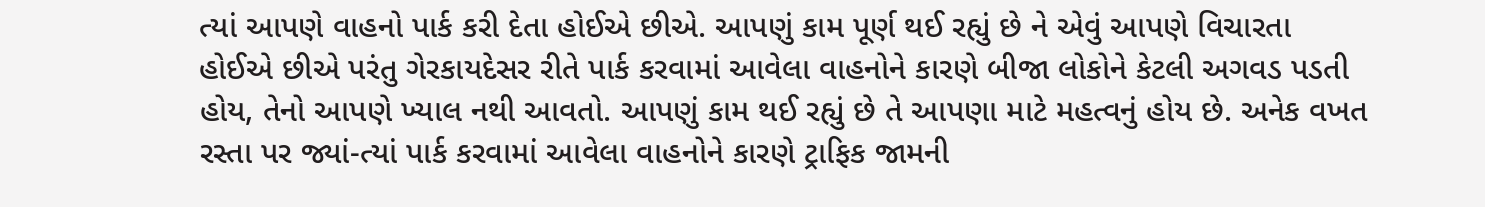ત્યાં આપણે વાહનો પાર્ક કરી દેતા હોઈએ છીએ. આપણું કામ પૂર્ણ થઈ રહ્યું છે ને એવું આપણે વિચારતા હોઈએ છીએ પરંતુ ગેરકાયદેસર રીતે પાર્ક કરવામાં આવેલા વાહનોને કારણે બીજા લોકોને કેટલી અગવડ પડતી હોય, તેનો આપણે ખ્યાલ નથી આવતો. આપણું કામ થઈ રહ્યું છે તે આપણા માટે મહત્વનું હોય છે. અનેક વખત રસ્તા પર જ્યાં-ત્યાં પાર્ક કરવામાં આવેલા વાહનોને કારણે ટ્રાફિક જામની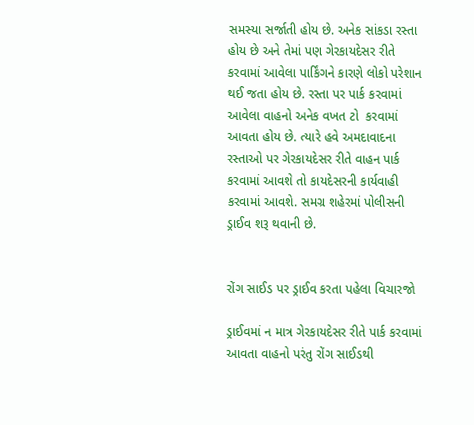સમસ્યા સર્જાતી હોય છે. અનેક સાંકડા રસ્તા હોય છે અને તેમાં પણ ગેરકાયદેસર રીતે કરવામાં આવેલા પાર્કિંગને કારણે લોકો પરેશાન થઈ જતા હોય છે. રસ્તા પર પાર્ક કરવામાં આવેલા વાહનો અનેક વખત ટો  કરવામાં આવતા હોય છે. ત્યારે હવે અમદાવાદના રસ્તાઓ પર ગેરકાયદેસર રીતે વાહન પાર્ક કરવામાં આવશે તો કાયદેસરની કાર્યવાહી કરવામાં આવશે. સમગ્ર શહેરમાં પોલીસની ડ્રાઈવ શરૂ થવાની છે.


રોંગ સાઈડ પર ડ્રાઈવ કરતા પહેલા વિચારજો

ડ્રાઈવમાં ન માત્ર ગેરકાયદેસર રીતે પાર્ક કરવામાં આવતા વાહનો પરંતુ રોંગ સાઈડથી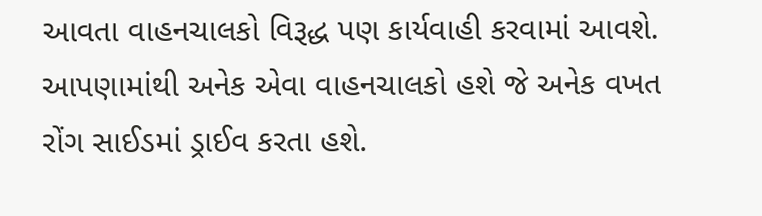આવતા વાહનચાલકો વિરૂદ્ધ પણ કાર્યવાહી કરવામાં આવશે. આપણામાંથી અનેક એવા વાહનચાલકો હશે જે અનેક વખત રોંગ સાઈડમાં ડ્રાઈવ કરતા હશે.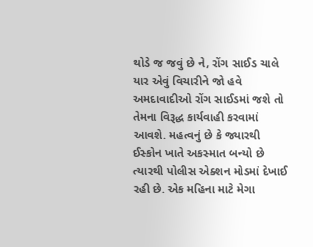થોડે જ જવું છે ને, રોંગ સાઈડ ચાલે યાર એવું વિચારીને જો હવે અમદાવાદીઓ રોંગ સાઈડમાં જશે તો તેમના વિરૂદ્ધ કાર્યવાહી કરવામાં આવશે. મહત્વનું છે કે જ્યારથી ઈસ્કોન ખાતે અકસ્માત બન્યો છે ત્યારથી પોલીસ એક્શન મોડમાં દેખાઈ રહી છે. એક મહિના માટે મેગા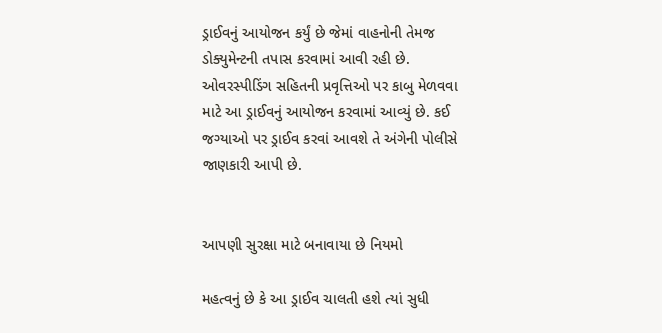ડ્રાઈવનું આયોજન કર્યું છે જેમાં વાહનોની તેમજ ડોક્યુમેન્ટની તપાસ કરવામાં આવી રહી છે. ઓવરસ્પીડિંગ સહિતની પ્રવૃત્તિઓ પર કાબુ મેળવવા માટે આ ડ્રાઈવનું આયોજન કરવામાં આવ્યું છે. કઈ જગ્યાઓ પર ડ્રાઈવ કરવાં આવશે તે અંગેની પોલીસે જાણકારી આપી છે.


આપણી સુરક્ષા માટે બનાવાયા છે નિયમો

મહત્વનું છે કે આ ડ્રાઈવ ચાલતી હશે ત્યાં સુધી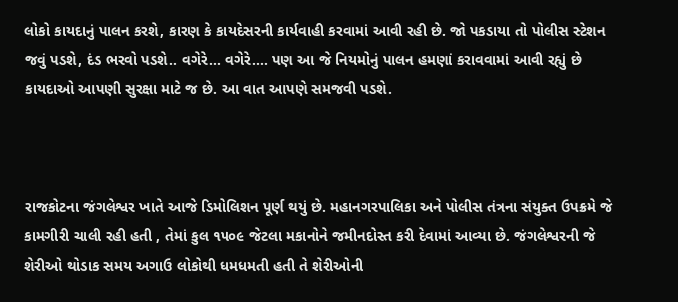લોકો કાયદાનું પાલન કરશે, કારણ કે કાયદેસરની કાર્યવાહી કરવામાં આવી રહી છે. જો પકડાયા તો પોલીસ સ્ટેશન જવું પડશે, દંડ ભરવો પડશે.. વગેરે... વગેરે.... પણ આ જે નિયમોનું પાલન હમણાં કરાવવામાં આવી રહ્યું છે કાયદાઓ આપણી સુરક્ષા માટે જ છે. આ વાત આપણે સમજવી પડશે.



રાજકોટના જંગલેશ્વર ખાતે આજે ડિમોલિશન પૂર્ણ થયું છે. મહાનગરપાલિકા અને પોલીસ તંત્રના સંયુક્ત ઉપક્રમે જે કામગીરી ચાલી રહી હતી , તેમાં કુલ ૧૫૦૯ જેટલા મકાનોને જમીનદોસ્ત કરી દેવામાં આવ્યા છે. જંગલેશ્વરની જે શેરીઓ થોડાક સમય અગાઉ લોકોથી ધમધમતી હતી તે શેરીઓની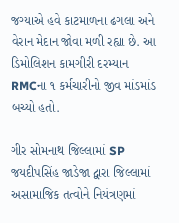જગ્યાએ હવે કાટમાળના ઢગલા અને વેરાન મેદાન જોવા મળી રહ્યા છે. આ ડિમોલિશન કામગીરી દરમ્યાન RMCના ૧ કર્મચારીનો જીવ માંડમાંડ બચ્યો હતો.

ગીર સોમનાથ જિલ્લામાં SP જયદીપસિંહ જાડેજા દ્વારા જિલ્લામાં અસામાજિક તત્વોને નિયંત્રણમાં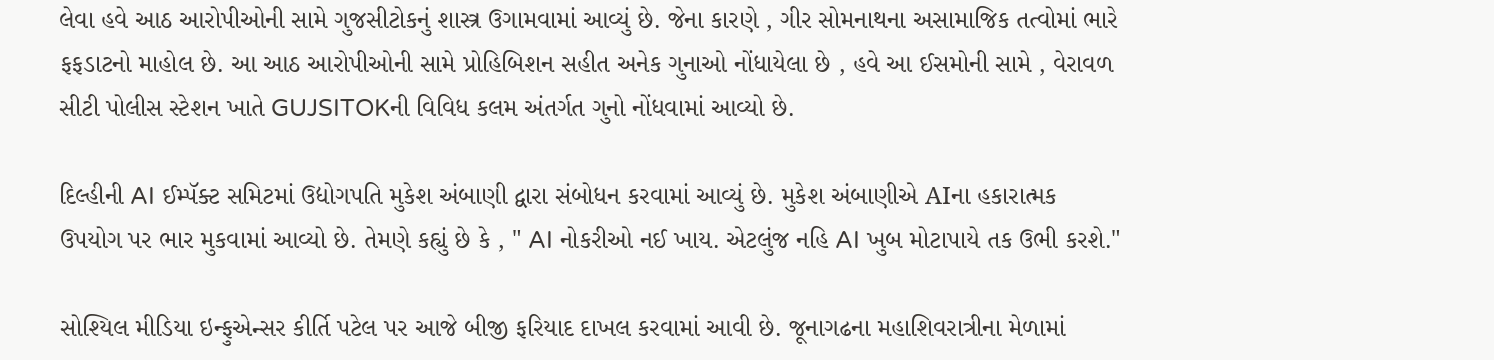લેવા હવે આઠ આરોપીઓની સામે ગુજસીટોકનું શાસ્ત્ર ઉગામવામાં આવ્યું છે. જેના કારણે , ગીર સોમનાથના અસામાજિક તત્વોમાં ભારે ફફડાટનો માહોલ છે. આ આઠ આરોપીઓની સામે પ્રોહિબિશન સહીત અનેક ગુનાઓ નોંધાયેલા છે , હવે આ ઈસમોની સામે , વેરાવળ સીટી પોલીસ સ્ટેશન ખાતે GUJSITOKની વિવિધ કલમ અંતર્ગત ગુનો નોંધવામાં આવ્યો છે.

દિલ્હીની AI ઈમ્પૅક્ટ સમિટમાં ઉદ્યોગપતિ મુકેશ અંબાણી દ્વારા સંબોધન કરવામાં આવ્યું છે. મુકેશ અંબાણીએ AIના હકારાત્મક ઉપયોગ પર ભાર મુકવામાં આવ્યો છે. તેમણે કહ્યું છે કે , " AI નોકરીઓ નઈ ખાય. એટલુંજ નહિ AI ખુબ મોટાપાયે તક ઉભી કરશે."

સોશ્યિલ મીડિયા ઇન્ફુએન્સર કીર્તિ પટેલ પર આજે બીજી ફરિયાદ દાખલ કરવામાં આવી છે. જૂનાગઢના મહાશિવરાત્રીના મેળામાં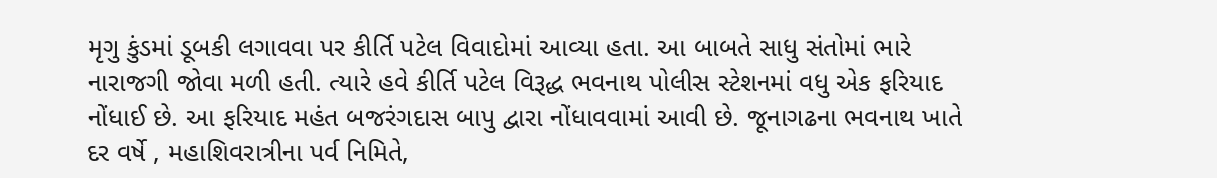મૃગુ કુંડમાં ડૂબકી લગાવવા પર કીર્તિ પટેલ વિવાદોમાં આવ્યા હતા. આ બાબતે સાધુ સંતોમાં ભારે નારાજગી જોવા મળી હતી. ત્યારે હવે કીર્તિ પટેલ વિરૂદ્ધ ભવનાથ પોલીસ સ્ટેશનમાં વધુ એક ફરિયાદ નોંધાઈ છે. આ ફરિયાદ મહંત બજરંગદાસ બાપુ દ્વારા નોંધાવવામાં આવી છે. જૂનાગઢના ભવનાથ ખાતે દર વર્ષે , મહાશિવરાત્રીના પર્વ નિમિતે,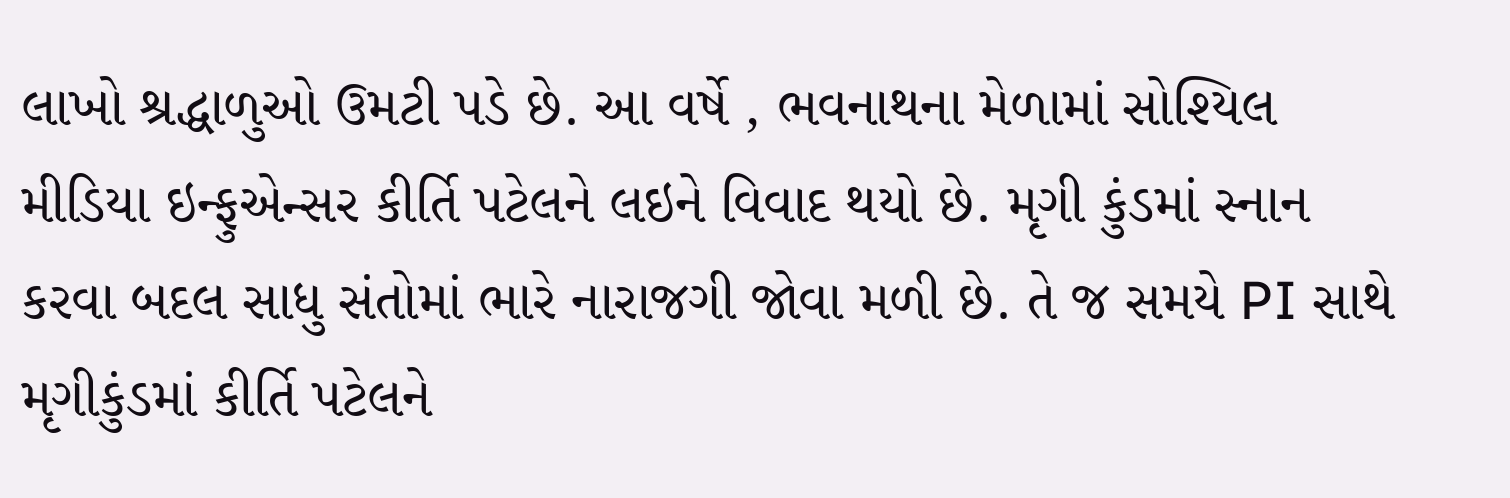લાખો શ્રદ્ધાળુઓ ઉમટી પડે છે. આ વર્ષે , ભવનાથના મેળામાં સોશ્યિલ મીડિયા ઇન્ફુએન્સર કીર્તિ પટેલને લઇને વિવાદ થયો છે. મૃગી કુંડમાં સ્નાન કરવા બદલ સાધુ સંતોમાં ભારે નારાજગી જોવા મળી છે. તે જ સમયે PI સાથે મૃગીકુંડમાં કીર્તિ પટેલને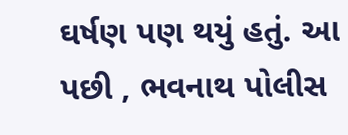ઘર્ષણ પણ થયું હતું. આ પછી , ભવનાથ પોલીસ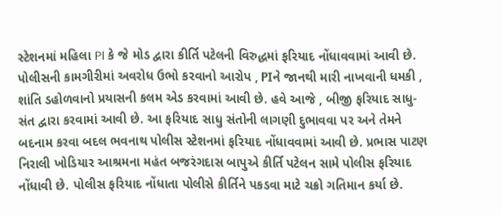સ્ટેશનમાં મહિલા PI કે જે મોડ દ્વારા કીર્તિ પટેલની વિરુદ્ધમાં ફરિયાદ નોંધાવવામાં આવી છે. પોલીસની કામગીરીમાં અવરોધ ઉભો કરવાનો આરોપ , PIને જાનથી મારી નાખવાની ધમકી , શાંતિ ડહોળવાનો પ્રયાસની કલમ એડ કરવામાં આવી છે. હવે આજે , બીજી ફરિયાદ સાધુ-સંત દ્વારા કરવામાં આવી છે. આ ફરિયાદ સાધુ સંતોની લાગણી દુભાવવા પર અને તેમને બદનામ કરવા બદલ ભવનાથ પોલીસ સ્ટેશનમાં ફરિયાદ નોંધાવવામાં આવી છે. પ્રભાસ પાટણ નિરાલી ખોડિયાર આશ્રમના મહંત બજરંગદાસ બાપુએ કીર્તિ પટેલન સામે પોલીસ ફરિયાદ નોંધાવી છે. પોલીસ ફરિયાદ નોંધાતા પોલીસે કીર્તિને પકડવા માટે ચક્રો ગતિમાન કર્યા છે.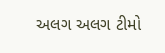અલગ અલગ ટીમો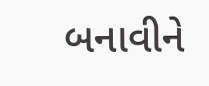બનાવીને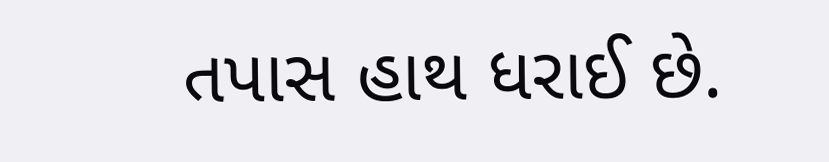તપાસ હાથ ધરાઈ છે.